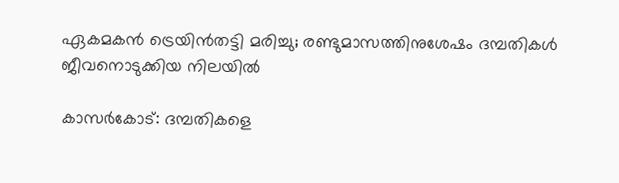ഏകമകൻ ട്രെയിൻതട്ടി മരിച്ചു; രണ്ടുമാസത്തിനുശേഷം ദമ്പതികൾ ജീവനൊടുക്കിയ നിലയിൽ

കാസർകോട്: ദമ്പതികളെ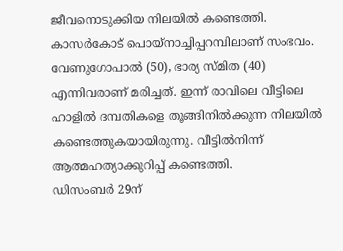ജീവനൊടുക്കിയ നിലയിൽ കണ്ടെത്തി. കാസർകോട് പൊയ്നാച്ചിപ്പറമ്പിലാണ് സംഭവം. വേണുഗോപാൽ (50), ഭാര്യ സ്മിത (40) എന്നിവരാണ് മരിച്ചത്. ഇന്ന് രാവിലെ വീട്ടിലെ ഹാളിൽ ദമ്പതികളെ തൂങ്ങിനിൽക്കുന്ന നിലയിൽ കണ്ടെത്തുകയായിരുന്നു. വീട്ടിൽനിന്ന് ആത്മഹത്യാക്കുറിപ്പ് കണ്ടെത്തി.
ഡിസംബർ 29ന്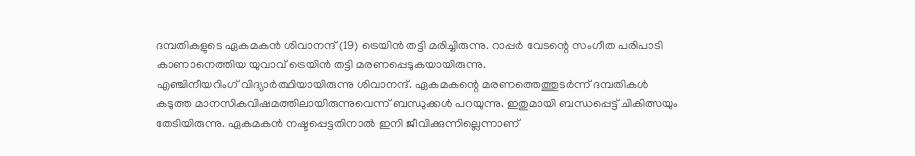ദമ്പതികളുടെ ഏകമകൻ ശിവാനന്ദ് (19) ട്രെയിൻ തട്ടി മരിച്ചിരുന്നു. റാപ്പർ വേടന്റെ സംഗീത പരിപാടി കാണാനെത്തിയ യുവാവ് ട്രെയിൻ തട്ടി മരണപ്പെടുകയായിരുന്നു.
എഞ്ചിനീയറിംഗ് വിദ്യാർത്ഥിയായിരുന്നു ശിവാനന്ദ്. ഏകമകന്റെ മരണത്തെത്തുടർന്ന് ദമ്പതികൾ കടുത്ത മാനസികവിഷമത്തിലായിരുന്നുവെന്ന് ബന്ധുക്കൾ പറയുന്നു. ഇതുമായി ബന്ധപ്പെട്ട് ചികിത്സയും തേടിയിരുന്നു. ഏകമകൻ നഷ്ടപ്പെട്ടതിനാൽ ഇനി ജീവിക്കുന്നില്ലെന്നാണ്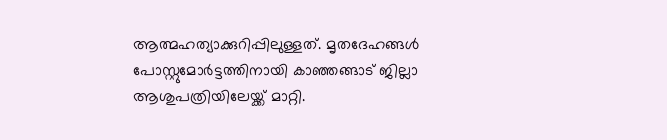ആത്മഹത്യാക്കുറിപ്പിലുള്ളത്. മൃതദേഹങ്ങൾ പോസ്റ്റുമോർട്ടത്തിനായി കാഞ്ഞങ്ങാട് ജില്ലാ ആശുപത്രിയിലേയ്ക്ക് മാറ്റി.